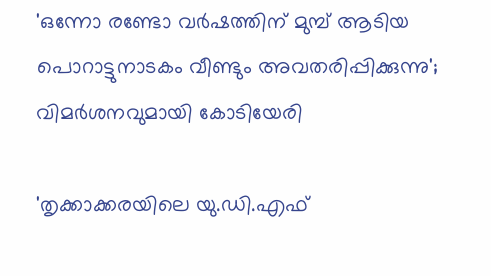'ഒന്നോ രണ്ടോ വർഷത്തിന് മുമ്പ് ആടിയ പൊറാട്ടുനാടകം വീണ്ടും അവതരിപ്പിക്കുന്നു'; വിമർശനവുമായി കോടിയേരി

'തൃക്കാക്കരയിലെ യു.ഡി.എഫ്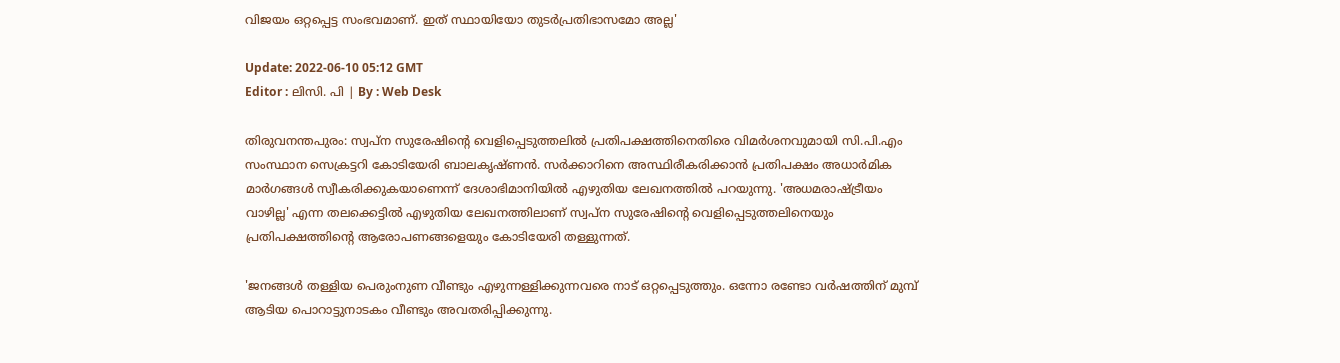വിജയം ഒറ്റപ്പെട്ട സംഭവമാണ്. ഇത് സ്ഥായിയോ തുടർപ്രതിഭാസമോ അല്ല'

Update: 2022-06-10 05:12 GMT
Editor : ലിസി. പി | By : Web Desk

തിരുവനന്തപുരം: സ്വപ്‌ന സുരേഷിന്റെ വെളിപ്പെടുത്തലിൽ പ്രതിപക്ഷത്തിനെതിരെ വിമർശനവുമായി സി.പി.എം സംസ്ഥാന സെക്രട്ടറി കോടിയേരി ബാലകൃഷ്ണൻ. സർക്കാറിനെ അസ്ഥിരീകരിക്കാൻ പ്രതിപക്ഷം അധാർമിക മാർഗങ്ങൾ സ്വീകരിക്കുകയാണെന്ന് ദേശാഭിമാനിയിൽ എഴുതിയ ലേഖനത്തിൽ പറയുന്നു. 'അധമരാഷ്ട്രീയം വാഴില്ല' എന്ന തലക്കെട്ടിൽ എഴുതിയ ലേഖനത്തിലാണ് സ്വപ്‌ന സുരേഷിന്റെ വെളിപ്പെടുത്തലിനെയും പ്രതിപക്ഷത്തിന്റെ ആരോപണങ്ങളെയും കോടിയേരി തള്ളുന്നത്.

'ജനങ്ങൾ തള്ളിയ പെരുംനുണ വീണ്ടും എഴുന്നള്ളിക്കുന്നവരെ നാട് ഒറ്റപ്പെടുത്തും. ഒന്നോ രണ്ടോ വർഷത്തിന് മുമ്പ് ആടിയ പൊറാട്ടുനാടകം വീണ്ടും അവതരിപ്പിക്കുന്നു.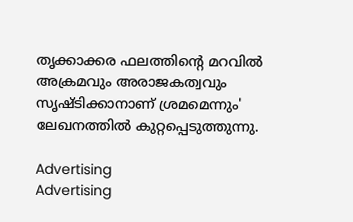തൃക്കാക്കര ഫലത്തിന്റെ മറവിൽ അക്രമവും അരാജകത്വവും സൃഷ്ടിക്കാനാണ് ശ്രമമെന്നും' ലേഖനത്തിൽ കുറ്റപ്പെടുത്തുന്നു.

Advertising
Advertising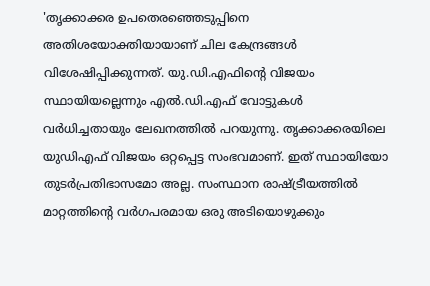'തൃക്കാക്കര ഉപതെരഞ്ഞെടുപ്പിനെ അതിശയോക്തിയായാണ് ചില കേന്ദ്രങ്ങൾ വിശേഷിപ്പിക്കുന്നത്. യു.ഡി.എഫിന്‍റെ വിജയം സ്ഥായിയല്ലെന്നും എല്‍.ഡി.എഫ് വോട്ടുകള്‍ വര്‍ധിച്ചതായും ലേഖനത്തില്‍ പറയുന്നു. തൃക്കാക്കരയിലെ യുഡിഎഫ് വിജയം ഒറ്റപ്പെട്ട സംഭവമാണ്. ഇത് സ്ഥായിയോ തുടർപ്രതിഭാസമോ അല്ല. സംസ്ഥാന രാഷ്ട്രീയത്തിൽ മാറ്റത്തിന്റെ വർഗപരമായ ഒരു അടിയൊഴുക്കും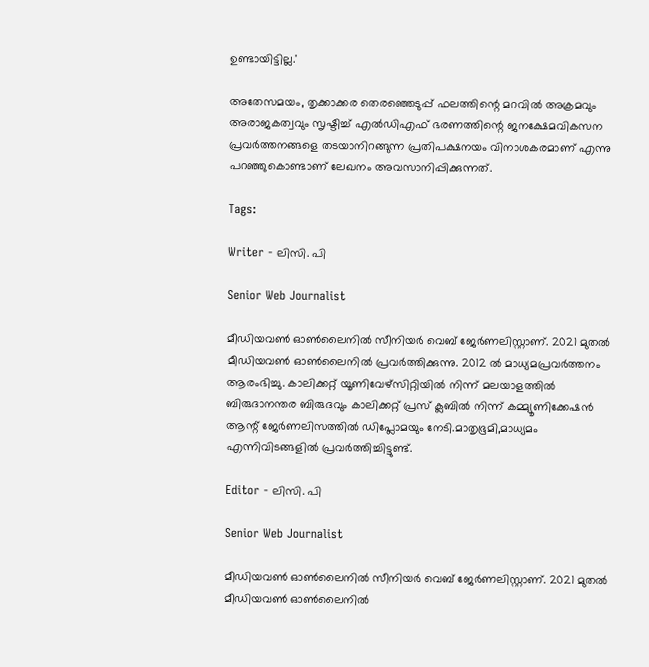ഉണ്ടായിട്ടില്ല.'

അതേസമയം, തൃക്കാക്കര തെരഞ്ഞെടുപ്പ് ഫലത്തിന്റെ മറവിൽ അക്രമവും അരാജകത്വവും സൃഷ്ടിച്ച് എൽഡിഎഫ് ഭരണത്തിന്റെ ജനക്ഷേമവികസന പ്രവർത്തനങ്ങളെ തടയാനിറങ്ങുന്ന പ്രതിപക്ഷനയം വിനാശകരമാണ് എന്നു പറഞ്ഞുകൊണ്ടാണ് ലേഖനം അവസാനിപ്പിക്കുന്നത്.

Tags:

Writer - ലിസി. പി

Senior Web Journalist

മീഡിയവൺ ഓൺലൈനിൽ സീനിയർ വെബ് ജേർണലിസ്റ്റാണ്. 2021 മുതൽ മീഡിയവൺ ഓൺലൈനിൽ പ്രവർത്തിക്കുന്നു. 2012 ല്‍ മാധ്യമപ്രവര്‍ത്തനം ആരംഭിച്ചു. കാലിക്കറ്റ് യൂണിവേഴ്‌സിറ്റിയിൽ നിന്ന് മലയാളത്തിൽ ബിരുദാനന്തര ബിരുദവും കാലിക്കറ്റ് പ്രസ് ക്ലബിൽ നിന്ന് കമ്മ്യൂണിക്കേഷൻ ആന്റ് ജേർണലിസത്തിൽ ഡിപ്ലോമയും നേടി.മാതൃഭൂമി,മാധ്യമം എന്നിവിടങ്ങളിൽ പ്രവർത്തിച്ചിട്ടുണ്ട്.

Editor - ലിസി. പി

Senior Web Journalist

മീഡിയവൺ ഓൺലൈനിൽ സീനിയർ വെബ് ജേർണലിസ്റ്റാണ്. 2021 മുതൽ മീഡിയവൺ ഓൺലൈനിൽ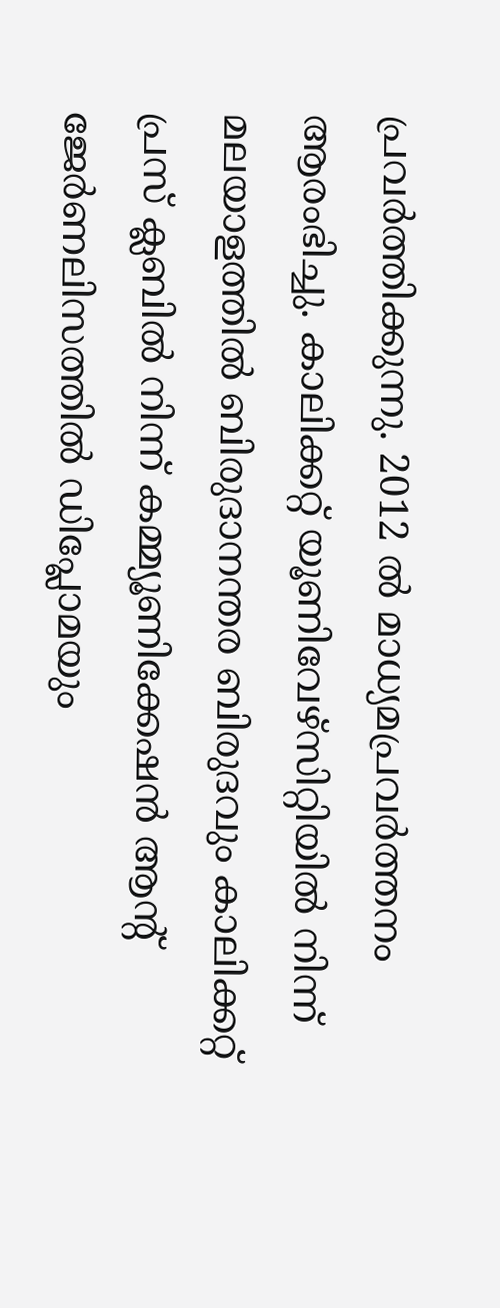പ്രവർത്തിക്കുന്നു. 2012 ല്‍ മാധ്യമപ്രവര്‍ത്തനം ആരംഭിച്ചു. കാലിക്കറ്റ് യൂണിവേഴ്‌സിറ്റിയിൽ നിന്ന് മലയാളത്തിൽ ബിരുദാനന്തര ബിരുദവും കാലിക്കറ്റ് പ്രസ് ക്ലബിൽ നിന്ന് കമ്മ്യൂണിക്കേഷൻ ആന്റ് ജേർണലിസത്തിൽ ഡിപ്ലോമയും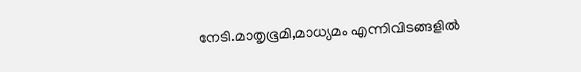നേടി.മാതൃഭൂമി,മാധ്യമം എന്നിവിടങ്ങളിൽ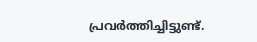പ്രവർത്തിച്ചിട്ടുണ്ട്.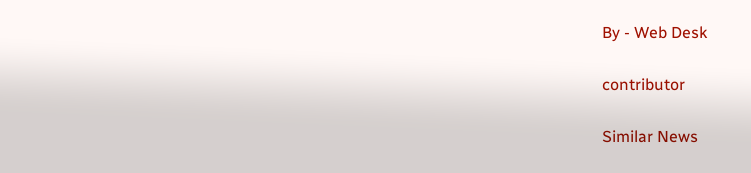By - Web Desk

contributor

Similar News